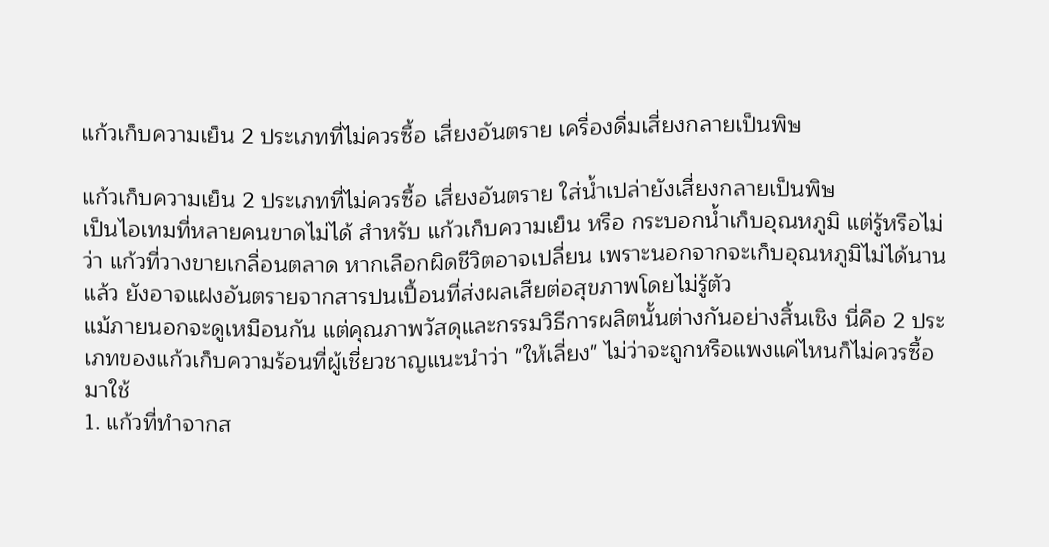แก้วเก็บความเย็น 2 ประเภทที่ไม่ควรซื้อ เสี่ยงอันตราย เครื่องดื่มเสี่ยงกลายเป็นพิษ

แก้วเก็บความเย็น 2 ประเภทที่ไม่ควรซื้อ เสี่ยงอันตราย ใส่น้ำเปล่ายังเสี่ยงกลายเป็นพิษ
เป็นไอเทมที่หลายคนขาดไม่ได้ สำหรับ แก้วเก็บความเย็น หรือ กระบอกน้ำเก็บอุณหภูมิ แต่รู้หรือไม่ว่า แก้วที่วางขายเกลื่อนตลาด หากเลือกผิดชีวิตอาจเปลี่ยน เพราะนอกจากจะเก็บอุณหภูมิไม่ได้นานแล้ว ยังอาจแฝงอันตรายจากสารปนเปื้อนที่ส่งผลเสียต่อสุขภาพโดยไม่รู้ตัว
แม้ภายนอกจะดูเหมือนกัน แต่คุณภาพวัสดุและกรรมวิธีการผลิตนั้นต่างกันอย่างสิ้นเชิง นี่คือ 2 ประเภทของแก้วเก็บความร้อนที่ผู้เชี่ยวชาญแนะนำว่า "ให้เลี่ยง" ไม่ว่าจะถูกหรือแพงแค่ไหนก็ไม่ควรซื้อมาใช้
1. แก้วที่ทำจากส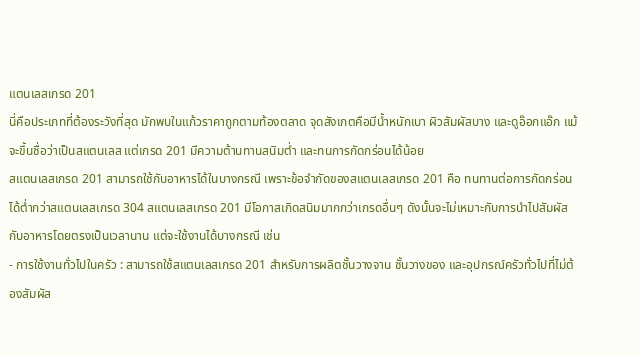แตนเลสเกรด 201
นี่คือประเภทที่ต้องระวังที่สุด มักพบในแก้วราคาถูกตามท้องตลาด จุดสังเกตคือมีน้ำหนักเบา ผิวสัมผัสบาง และดูอ๊อกแอ๊ก แม้จะขึ้นชื่อว่าเป็นสแตนเลส แต่เกรด 201 มีความต้านทานสนิมต่ำ และทนการกัดกร่อนได้น้อย
สแตนเลสเกรด 201 สามารถใช้กับอาหารได้ในบางกรณี เพราะข้อจำกัดของสแตนเลสเกรด 201 คือ ทนทานต่อการกัดกร่อนได้ต่ำกว่าสแตนเลสเกรด 304 สแตนเลสเกรด 201 มีโอกาสเกิดสนิมมากกว่าเกรดอื่นๆ ดังนั้นจะไม่เหมาะกับการนำไปสัมผัสกับอาหารโดยตรงเป็นเวลานาน แต่จะใช้งานได้บางกรณี เช่น
- การใช้งานทั่วไปในครัว : สามารถใช้สแตนเลสเกรด 201 สำหรับการผลิตชั้นวางจาน ชั้นวางของ และอุปกรณ์ครัวทั่วไปที่ไม่ต้องสัมผัส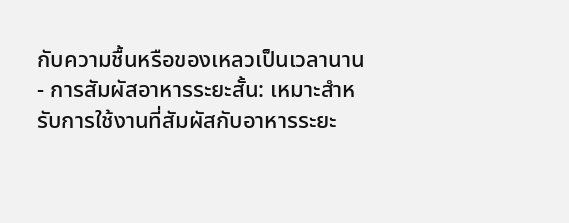กับความชื้นหรือของเหลวเป็นเวลานาน
- การสัมผัสอาหารระยะสั้น: เหมาะสำหรับการใช้งานที่สัมผัสกับอาหารระยะ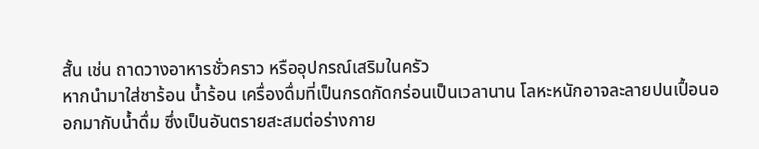สั้น เช่น ถาดวางอาหารชั่วคราว หรืออุปกรณ์เสริมในครัว
หากนำมาใส่ชาร้อน น้ำร้อน เครื่องดื่มที่เป็นกรดกัดกร่อนเป็นเวลานาน โลหะหนักอาจละลายปนเปื้อนออกมากับน้ำดื่ม ซึ่งเป็นอันตรายสะสมต่อร่างกาย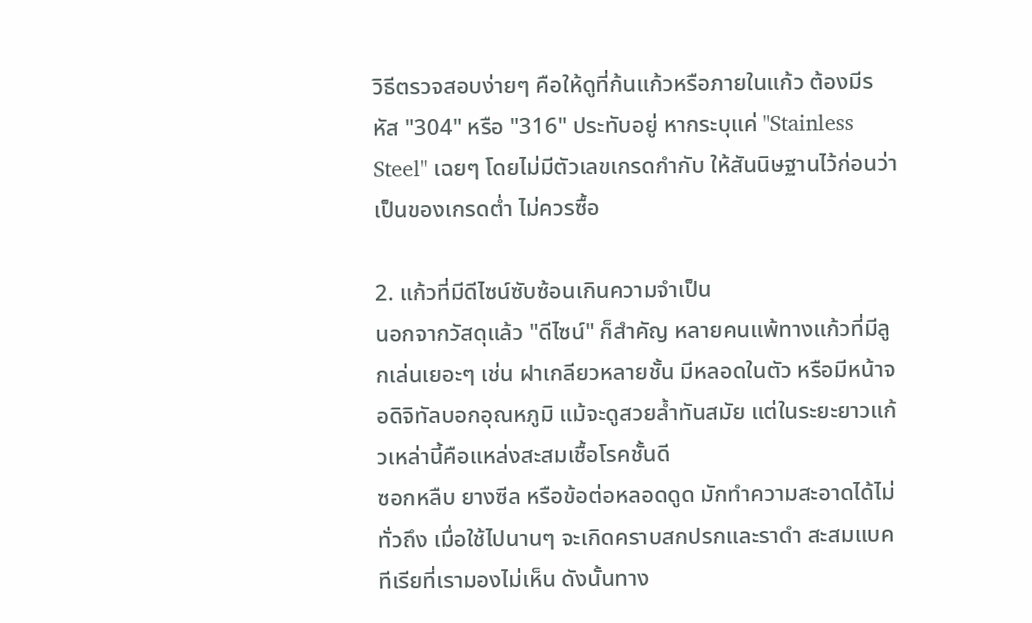วิธีตรวจสอบง่ายๆ คือให้ดูที่ก้นแก้วหรือภายในแก้ว ต้องมีรหัส "304" หรือ "316" ประทับอยู่ หากระบุแค่ "Stainless Steel" เฉยๆ โดยไม่มีตัวเลขเกรดกำกับ ให้สันนิษฐานไว้ก่อนว่าเป็นของเกรดต่ำ ไม่ควรซื้อ

2. แก้วที่มีดีไซน์ซับซ้อนเกินความจำเป็น
นอกจากวัสดุแล้ว "ดีไซน์" ก็สำคัญ หลายคนแพ้ทางแก้วที่มีลูกเล่นเยอะๆ เช่น ฝาเกลียวหลายชั้น มีหลอดในตัว หรือมีหน้าจอดิจิทัลบอกอุณหภูมิ แม้จะดูสวยล้ำทันสมัย แต่ในระยะยาวแก้วเหล่านี้คือแหล่งสะสมเชื้อโรคชั้นดี
ซอกหลืบ ยางซีล หรือข้อต่อหลอดดูด มักทำความสะอาดได้ไม่ทั่วถึง เมื่อใช้ไปนานๆ จะเกิดคราบสกปรกและราดำ สะสมแบคทีเรียที่เรามองไม่เห็น ดังนั้นทาง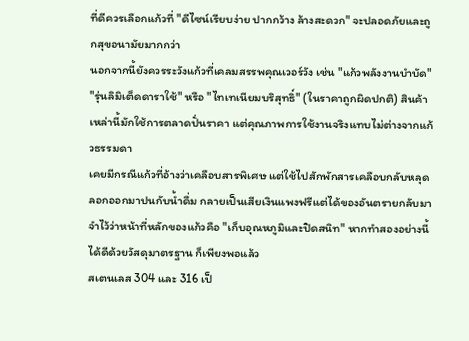ที่ดีควรเลือกแก้วที่ "ดีไซน์เรียบง่าย ปากกว้าง ล้างสะดวก" จะปลอดภัยและถูกสุขอนามัยมากกว่า
นอกจากนี้ยังควรระวังแก้วที่เคลมสรรพคุณเวอร์วัง เช่น "แก้วพลังงานบำบัด" "รุ่นลิมิเต็ดดาราใช้" หรือ "ไทเทเนียมบริสุทธิ์" (ในราคาถูกผิดปกติ) สินค้าเหล่านี้มักใช้การตลาดปั่นราคา แต่คุณภาพการใช้งานจริงแทบไม่ต่างจากแก้วธรรมดา
เคยมีกรณีแก้วที่อ้างว่าเคลือบสารพิเศษ แต่ใช้ไปสักพักสารเคลือบกลับหลุดลอกออกมาปนกับน้ำดื่ม กลายเป็นเสียเงินแพงฟรีแต่ได้ของอันตรายกลับมา จำไว้ว่าหน้าที่หลักของแก้วคือ "เก็บอุณหภูมิและปิดสนิท" หากทำสองอย่างนี้ได้ดีด้วยวัสดุมาตรฐาน ก็เพียงพอแล้ว
สเตนเลส 304 และ 316 เป็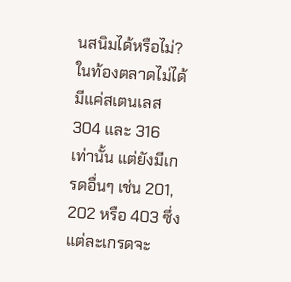นสนิมได้หรือไม่?
ในท้องตลาดไม่ได้มีแค่สเตนเลส 304 และ 316 เท่านั้น แต่ยังมีเกรดอื่นๆ เช่น 201, 202 หรือ 403 ซึ่งแต่ละเกรดจะ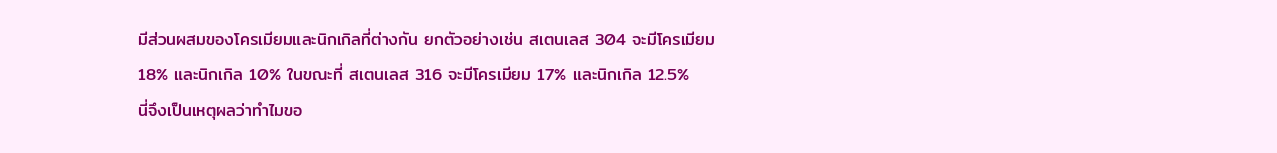มีส่วนผสมของโครเมียมและนิกเกิลที่ต่างกัน ยกตัวอย่างเช่น สเตนเลส 304 จะมีโครเมียม 18% และนิกเกิล 10% ในขณะที่ สเตนเลส 316 จะมีโครเมียม 17% และนิกเกิล 12.5%
นี่จึงเป็นเหตุผลว่าทำไมขอ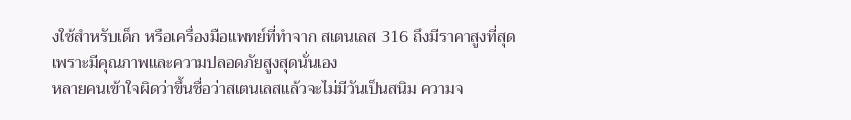งใช้สำหรับเด็ก หรือเครื่องมือแพทย์ที่ทำจาก สเตนเลส 316 ถึงมีราคาสูงที่สุด เพราะมีคุณภาพและความปลอดภัยสูงสุดนั่นเอง
หลายคนเข้าใจผิดว่าขึ้นชื่อว่าสเตนเลสแล้วจะไม่มีวันเป็นสนิม ความจ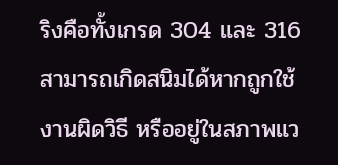ริงคือทั้งเกรด 304 และ 316 สามารถเกิดสนิมได้หากถูกใช้งานผิดวิธี หรืออยู่ในสภาพแว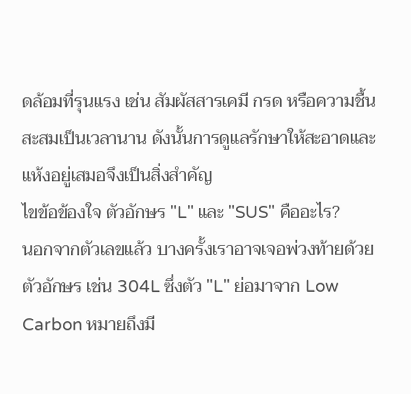ดล้อมที่รุนแรง เช่น สัมผัสสารเคมี กรด หรือความชื้นสะสมเป็นเวลานาน ดังนั้นการดูแลรักษาให้สะอาดและแห้งอยู่เสมอจึงเป็นสิ่งสำคัญ
ไขข้อข้องใจ ตัวอักษร "L" และ "SUS" คืออะไร?
นอกจากตัวเลขแล้ว บางครั้งเราอาจเจอพ่วงท้ายด้วยตัวอักษร เช่น 304L ซึ่งตัว "L" ย่อมาจาก Low Carbon หมายถึงมี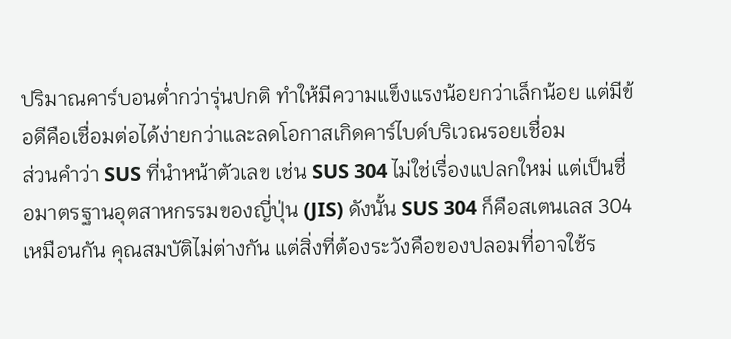ปริมาณคาร์บอนต่ำกว่ารุ่นปกติ ทำให้มีความแข็งแรงน้อยกว่าเล็กน้อย แต่มีข้อดีคือเชื่อมต่อได้ง่ายกว่าและลดโอกาสเกิดคาร์ไบด์บริเวณรอยเชื่อม
ส่วนคำว่า SUS ที่นำหน้าตัวเลข เช่น SUS 304 ไม่ใช่เรื่องแปลกใหม่ แต่เป็นชื่อมาตรฐานอุตสาหกรรมของญี่ปุ่น (JIS) ดังนั้น SUS 304 ก็คือสเตนเลส 304 เหมือนกัน คุณสมบัติไม่ต่างกัน แต่สิ่งที่ต้องระวังคือของปลอมที่อาจใช้ร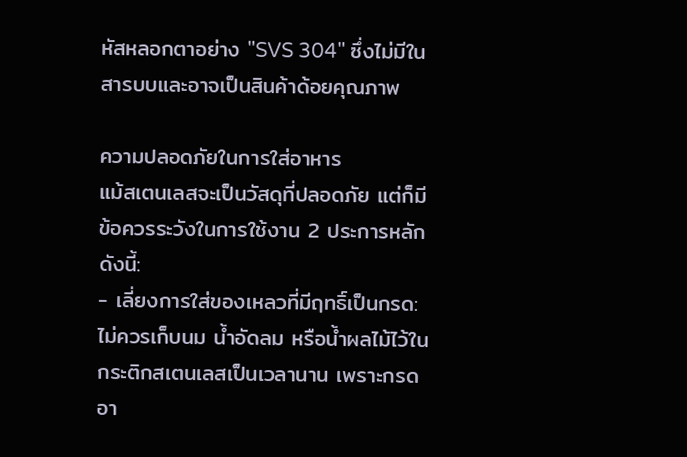หัสหลอกตาอย่าง "SVS 304" ซึ่งไม่มีในสารบบและอาจเป็นสินค้าด้อยคุณภาพ

ความปลอดภัยในการใส่อาหาร
แม้สเตนเลสจะเป็นวัสดุที่ปลอดภัย แต่ก็มีข้อควรระวังในการใช้งาน 2 ประการหลัก ดังนี้:
- เลี่ยงการใส่ของเหลวที่มีฤทธิ์เป็นกรด: ไม่ควรเก็บนม น้ำอัดลม หรือน้ำผลไม้ไว้ในกระติกสเตนเลสเป็นเวลานาน เพราะกรดอา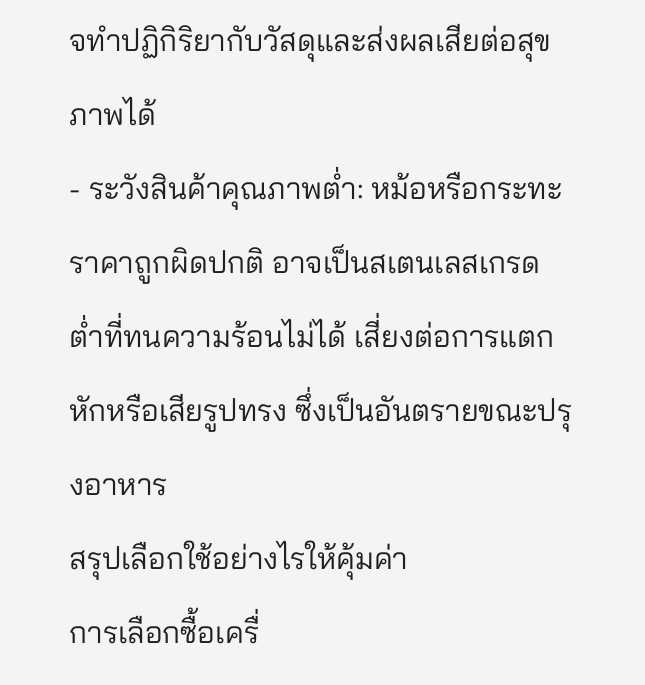จทำปฏิกิริยากับวัสดุและส่งผลเสียต่อสุขภาพได้
- ระวังสินค้าคุณภาพต่ำ: หม้อหรือกระทะราคาถูกผิดปกติ อาจเป็นสเตนเลสเกรดต่ำที่ทนความร้อนไม่ได้ เสี่ยงต่อการแตกหักหรือเสียรูปทรง ซึ่งเป็นอันตรายขณะปรุงอาหาร
สรุปเลือกใช้อย่างไรให้คุ้มค่า
การเลือกซื้อเครื่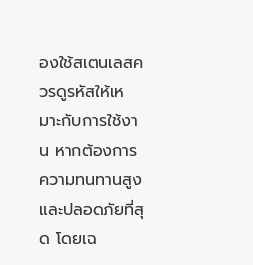องใช้สเตนเลสควรดูรหัสให้เหมาะกับการใช้งาน หากต้องการความทนทานสูงและปลอดภัยที่สุด โดยเฉ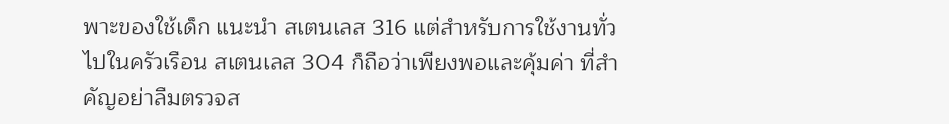พาะของใช้เด็ก แนะนำ สเตนเลส 316 แต่สำหรับการใช้งานทั่วไปในครัวเรือน สเตนเลส 304 ก็ถือว่าเพียงพอและคุ้มค่า ที่สำคัญอย่าลืมตรวจส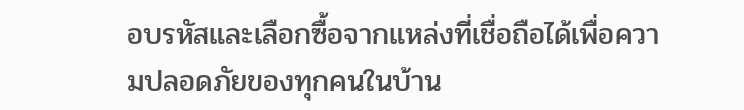อบรหัสและเลือกซื้อจากแหล่งที่เชื่อถือได้เพื่อความปลอดภัยของทุกคนในบ้าน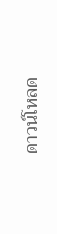ดาวน์โหลด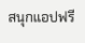สนุกแอปฟรี